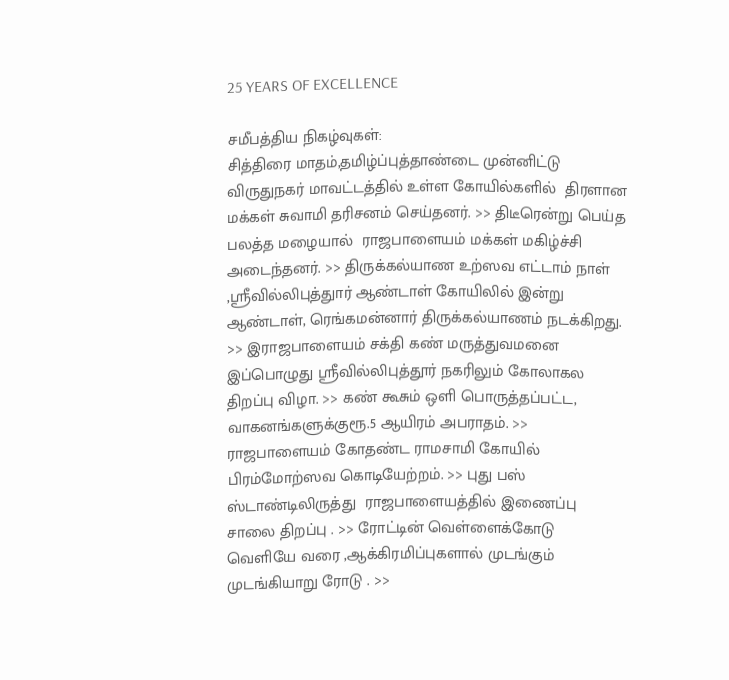25 YEARS OF EXCELLENCE

சமீபத்திய நிகழ்வுகள்:
சித்திரை மாதம்,தமிழ்ப்புத்தாண்டை முன்னிட்டு விருதுநகர் மாவட்டத்தில் உள்ள கோயில்களில்  திரளான மக்கள் சுவாமி தரிசனம் செய்தனர். >> திடீரென்று பெய்த பலத்த மழையால்  ராஜபாளையம் மக்கள் மகிழ்ச்சி அடைந்தனர். >> திருக்கல்யாண உற்ஸவ எட்டாம் நாள் ,ஸ்ரீவில்லிபுத்துார் ஆண்டாள் கோயிலில் இன்று ஆண்டாள், ரெங்கமன்னார் திருக்கல்யாணம் நடக்கிறது. >> இராஜபாளையம் சக்தி கண் மருத்துவமனை இப்பொழுது ஸ்ரீவில்லிபுத்தூர் நகரிலும் கோலாகல திறப்பு விழா. >> கண் கூசும் ஒளி பொருத்தப்பட்ட, வாகனங்களுக்குரூ.5 ஆயிரம் அபராதம். >> ராஜபாளையம் கோதண்ட ராமசாமி கோயில்  பிரம்மோற்ஸவ கொடியேற்றம். >> புது பஸ் ஸ்டாண்டிலிருத்து  ராஜபாளையத்தில் இணைப்பு சாலை திறப்பு . >> ரோட்டின் வெள்ளைக்கோடு வெளியே வரை ,ஆக்கிரமிப்புகளால் முடங்கும் முடங்கியாறு ரோடு . >>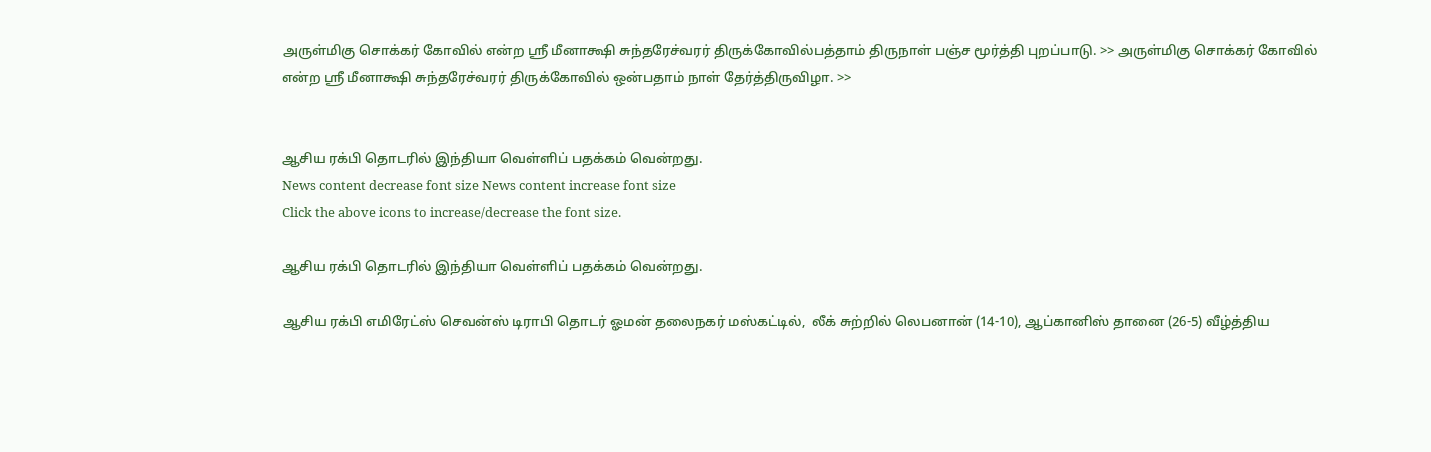அருள்மிகு சொக்கர் கோவில் என்ற ஸ்ரீ மீனாக்ஷி சுந்தரேச்வரர் திருக்கோவில்பத்தாம் திருநாள் பஞ்ச மூர்த்தி புறப்பாடு. >> அருள்மிகு சொக்கர் கோவில் என்ற ஸ்ரீ மீனாக்ஷி சுந்தரேச்வரர் திருக்கோவில் ஒன்பதாம் நாள் தேர்த்திருவிழா. >>


ஆசிய ரக்பி தொடரில் இந்தியா வெள்ளிப் பதக்கம் வென்றது.
News content decrease font size News content increase font size
Click the above icons to increase/decrease the font size.

ஆசிய ரக்பி தொடரில் இந்தியா வெள்ளிப் பதக்கம் வென்றது.

ஆசிய ரக்பி எமிரேட்ஸ் செவன்ஸ் டிராபி தொடர் ஓமன் தலைநகர் மஸ்கட்டில்,  லீக் சுற்றில் லெபனான் (14-10), ஆப்கானிஸ் தானை (26-5) வீழ்த்திய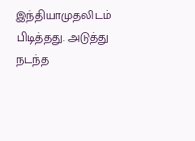இந்தியாமுதலிடம் பிடித்தது. அடுத்து நடந்த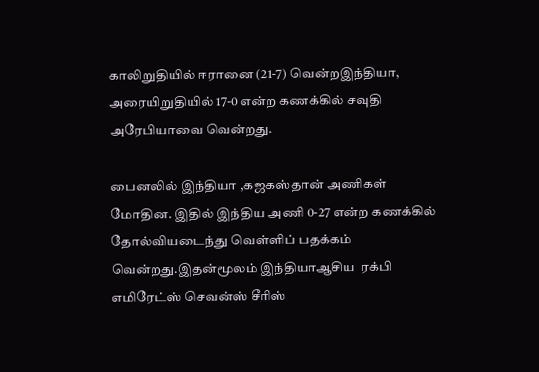காலிறுதியில் ஈரானை (21-7) வென்றஇந்தியா, அரையிறுதியில் 17-0 என்ற கணக்கில் சவுதி அரேபியாவை வென்றது.

பைனலில் இந்தியா ,கஜகஸ்தான் அணிகள் மோதின. இதில் இந்திய அணி 0-27 என்ற கணக்கில் தோல்வியடைந்து வெள்ளிப் பதக்கம் வென்றது.இதன்மூலம் இந்தியாஆசிய  ரக்பி எமிரேட்ஸ் செவன்ஸ் சீரிஸ்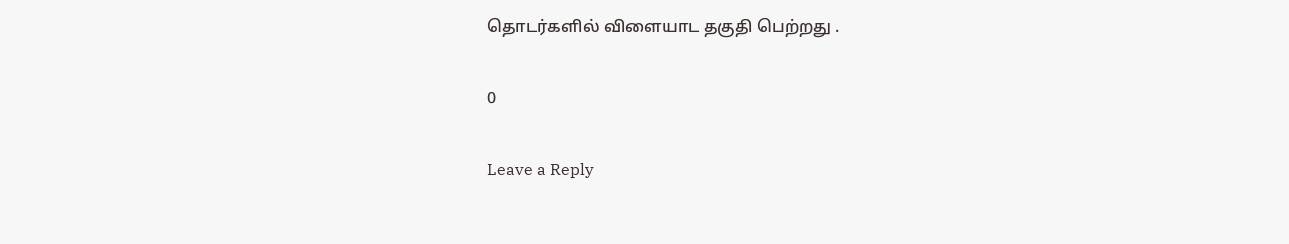தொடர்களில் விளையாட தகுதி பெற்றது .

0

Leave a Reply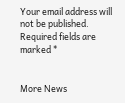Your email address will not be published. Required fields are marked *


More News